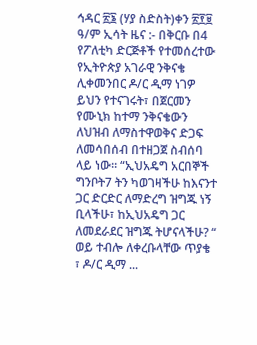ኅዳር ፳፮ (ሃያ ስድስት)ቀን ፳፻፱ ዓ/ም ኢሳት ዜና :- በቅርቡ በ4 የፖለቲካ ድርጅቶች የተመሰረተው የኢትዮጵያ አገራዊ ንቅናቄ ሊቀመንበር ዶ/ር ዲማ ነገዎ ይህን የተናገሩት፣ በጀርመን የሙኒክ ከተማ ንቅናቄውን ለህዝብ ለማስተዋወቅና ድጋፍ ለመሳበሰብ በተዘጋጀ ስብሰባ ላይ ነው። “ኢህአዴግ አርበኞች ግንቦት7 ትን ካወገዛችሁ ከእናንተ ጋር ድርድር ለማድረግ ዝግጁ ነኝ ቢላችሁ፣ ከኢህአዴግ ጋር ለመደራደር ዝግጁ ትሆናላችሁ? “ ወይ ተብሎ ለቀረቡላቸው ጥያቄ ፣ ዶ/ር ዲማ ...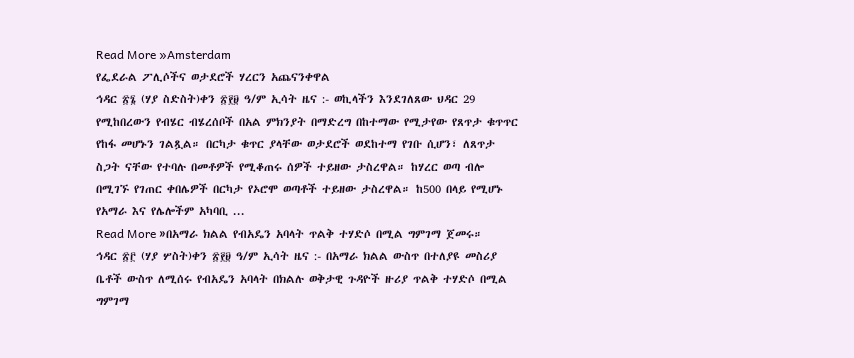Read More »Amsterdam
የፌደራል ፖሊሶችና ወታደሮች ሃረርን አጨናንቀዋል
ኅዳር ፳፮ (ሃያ ስድስት)ቀን ፳፻፱ ዓ/ም ኢሳት ዜና :- ወኪላችን እንደገለጸው ህዳር 29 የሚከበረውን የብሄር ብሄረሰቦች በአል ምክንያት በማድረግ በከተማው የሚታየው የጸጥታ ቁጥጥር የከፋ መሆኑን ገልጿል። በርካታ ቁጥር ያላቸው ወታደሮች ወደከተማ የገቡ ሲሆን፣ ለጸጥታ ስጋት ናቸው የተባሉ በመቶዎች የሚቆጠሩ ሰዎች ተይዘው ታስረዋል። ከሃረር ወጣ ብሎ በሚገኙ የገጠር ቀበሌዎች በርካታ የኦሮሞ ወጣቶች ተይዘው ታስረዋል። ከ500 በላይ የሚሆኑ የአማራ እና የሌሎችም አካባቢ ...
Read More »በአማራ ክልል የብአዴን አባላት ጥልቅ ተሃድሶ በሚል ግምገማ ጀመሩ።
ኅዳር ፳፫ (ሃያ ሦስት)ቀን ፳፻፱ ዓ/ም ኢሳት ዜና :- በአማራ ክልል ውስጥ በተለያዩ መስሪያ ቤቶች ውስጥ ለሚሰሩ የብአዴን አባላት በክልሉ ወቅታዊ ጉዳዮች ዙሪያ ጥልቅ ተሃድሶ በሚል ግምገማ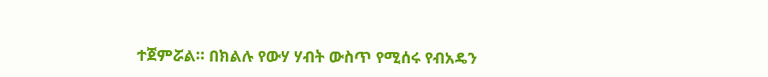ተጀምሯል። በክልሉ የውሃ ሃብት ውስጥ የሚሰሩ የብአዴን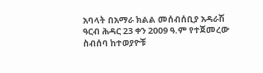አባላት በአማራ ክልል መሰብሰቢያ አዳራሽ ዓርብ ሕዳር 23 ቀን 2009 ዓ.ም የተጀመረው ስብሰባ ከተወያዮቹ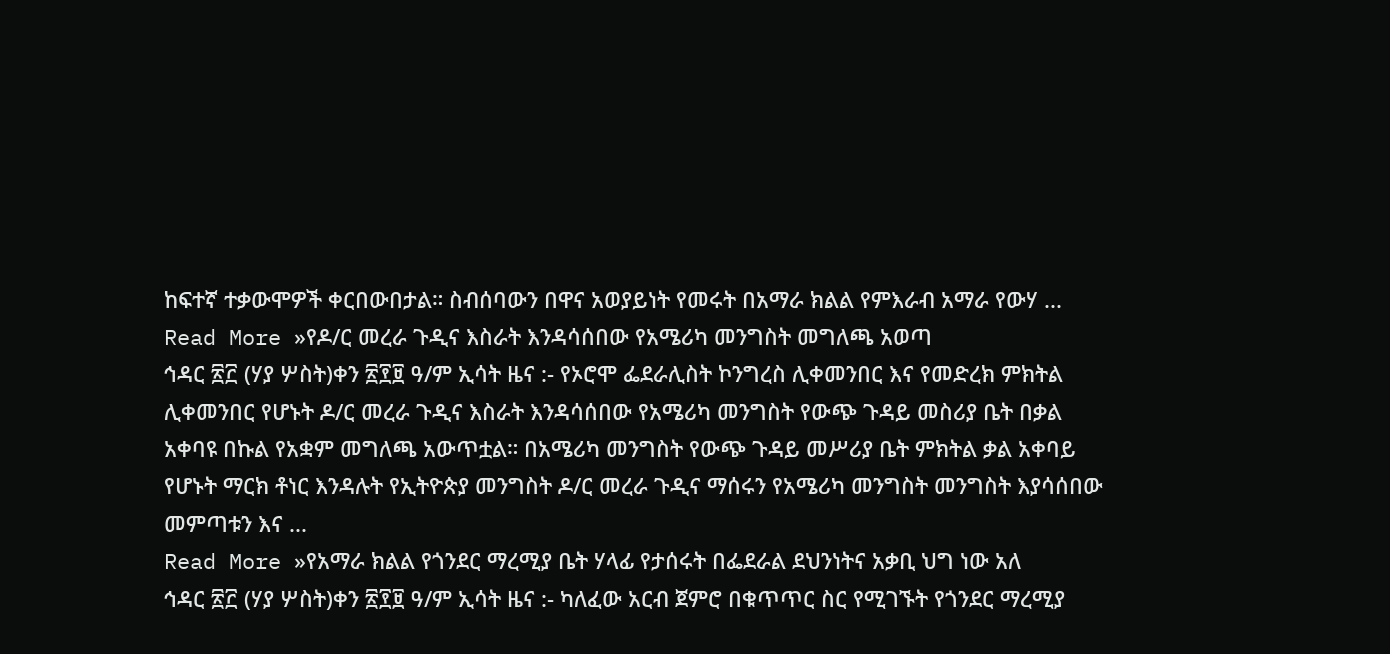ከፍተኛ ተቃውሞዎች ቀርበውበታል። ስብሰባውን በዋና አወያይነት የመሩት በአማራ ክልል የምእራብ አማራ የውሃ ...
Read More »የዶ/ር መረራ ጉዲና እስራት እንዳሳሰበው የአሜሪካ መንግስት መግለጫ አወጣ
ኅዳር ፳፫ (ሃያ ሦስት)ቀን ፳፻፱ ዓ/ም ኢሳት ዜና :- የኦሮሞ ፌደራሊስት ኮንግረስ ሊቀመንበር እና የመድረክ ምክትል ሊቀመንበር የሆኑት ዶ/ር መረራ ጉዲና እስራት እንዳሳሰበው የአሜሪካ መንግስት የውጭ ጉዳይ መስሪያ ቤት በቃል አቀባዩ በኩል የአቋም መግለጫ አውጥቷል። በአሜሪካ መንግስት የውጭ ጉዳይ መሥሪያ ቤት ምክትል ቃል አቀባይ የሆኑት ማርክ ቶነር እንዳሉት የኢትዮጵያ መንግስት ዶ/ር መረራ ጉዲና ማሰሩን የአሜሪካ መንግስት መንግስት እያሳሰበው መምጣቱን እና ...
Read More »የአማራ ክልል የጎንደር ማረሚያ ቤት ሃላፊ የታሰሩት በፌደራል ደህንነትና አቃቢ ህግ ነው አለ
ኅዳር ፳፫ (ሃያ ሦስት)ቀን ፳፻፱ ዓ/ም ኢሳት ዜና :- ካለፈው አርብ ጀምሮ በቁጥጥር ስር የሚገኙት የጎንደር ማረሚያ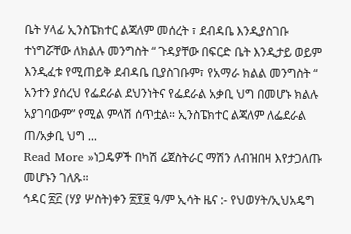ቤት ሃላፊ ኢንስፔክተር ልጃለም መሰረት ፣ ደብዳቤ እንዲያስገቡ ተነግሯቸው ለክልሉ መንግስት “ ጉዳያቸው በፍርድ ቤት እንዲታይ ወይም እንዲፈቱ የሚጠይቅ ደብዳቤ ቢያስገቡም፣ የአማራ ክልል መንግስት “ አንተን ያሰረህ የፌደራል ደህንነትና የፌደራል አቃቢ ህግ በመሆኑ ክልሉ አያገባውም” የሚል ምላሽ ሰጥቷል። ኢንስፔክተር ልጃለም ለፌደራል ጠ/አቃቢ ህግ ...
Read More »ነጋዴዎች በካሽ ሬጀስትራር ማሽን ለብዝበዛ እየታጋለጡ መሆኑን ገለጹ።
ኅዳር ፳፫ (ሃያ ሦስት)ቀን ፳፻፱ ዓ/ም ኢሳት ዜና :- የህወሃት/ኢህአዴግ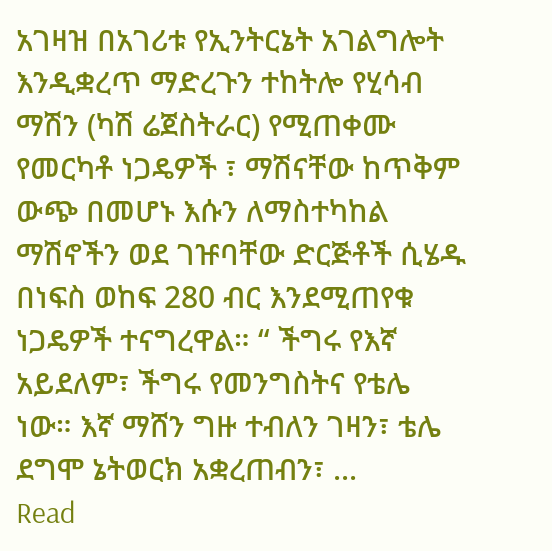አገዛዝ በአገሪቱ የኢንትርኔት አገልግሎት እንዲቋረጥ ማድረጉን ተከትሎ የሂሳብ ማሽን (ካሽ ሬጀስትራር) የሚጠቀሙ የመርካቶ ነጋዴዎች ፣ ማሽናቸው ከጥቅም ውጭ በመሆኑ እሱን ለማስተካከል ማሽኖችን ወደ ገዡባቸው ድርጅቶች ሲሄዱ በነፍስ ወከፍ 280 ብር እንደሚጠየቁ ነጋዴዎች ተናግረዋል። “ ችግሩ የእኛ አይደለም፣ ችግሩ የመንግስትና የቴሌ ነው። እኛ ማሸን ግዙ ተብለን ገዛን፣ ቴሌ ደግሞ ኔትወርክ አቋረጠብን፣ ...
Read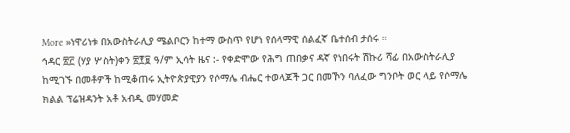More »ነዋሪነቱ በአውስትራሊያ ሜልቦርን ከተማ ውስጥ የሆነ የሰላማዊ ሰልፈኛ ቤተሰብ ታሰሩ ።
ኅዳር ፳፫ (ሃያ ሦስት)ቀን ፳፻፱ ዓ/ም ኢሳት ዜና :- የቀድሞው የሕግ ጠበቃና ዳኛ የነበሩት ሽኩሪ ሻፊ በአውስትራሊያ ከሚገኙ በመቶዎች ከሚቆጠሩ ኢትዮጵያዊያን የሶማሌ ብሔር ተወላጆች ጋር በመኾን ባለፈው ግንቦት ወር ላይ የሶማሌ ክልል ፕሬዝዳንት አቶ አብዲ መሃመድ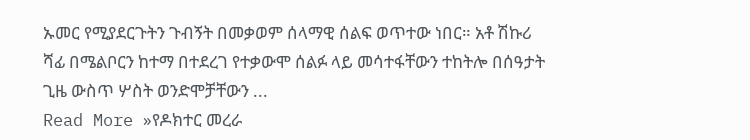ኡመር የሚያደርጉትን ጉብኝት በመቃወም ሰላማዊ ሰልፍ ወጥተው ነበር። አቶ ሽኩሪ ሻፊ በሜልቦርን ከተማ በተደረገ የተቃውሞ ሰልፉ ላይ መሳተፋቸውን ተከትሎ በሰዓታት ጊዜ ውስጥ ሦስት ወንድሞቻቸውን ...
Read More »የዶክተር መረራ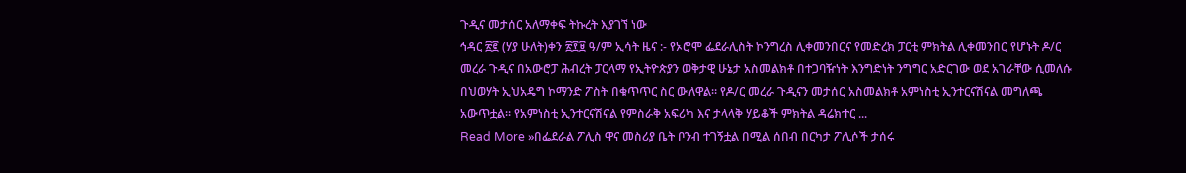ጉዲና መታሰር አለማቀፍ ትኩረት እያገኘ ነው
ኅዳር ፳፪ (ሃያ ሁለት)ቀን ፳፻፱ ዓ/ም ኢሳት ዜና :- የኦሮሞ ፌደራሊስት ኮንግረስ ሊቀመንበርና የመድረክ ፓርቲ ምክትል ሊቀመንበር የሆኑት ዶ/ር መረራ ጉዲና በአውሮፓ ሕብረት ፓርላማ የኢትዮጵያን ወቅታዊ ሁኔታ አስመልክቶ በተጋባዥነት እንግድነት ንግግር አድርገው ወደ አገራቸው ሲመለሱ በህወሃት ኢህአዴግ ኮማንድ ፖስት በቁጥጥር ስር ውለዋል። የዶ/ር መረራ ጉዲናን መታሰር አስመልክቶ አምነስቲ ኢንተርናሽናል መግለጫ አውጥቷል። የአምነስቲ ኢንተርናሽናል የምስራቅ አፍሪካ እና ታላላቅ ሃይቆች ምክትል ዳሬክተር ...
Read More »በፌደራል ፖሊስ ዋና መስሪያ ቤት ቦንብ ተገኝቷል በሚል ሰበብ በርካታ ፖሊሶች ታሰሩ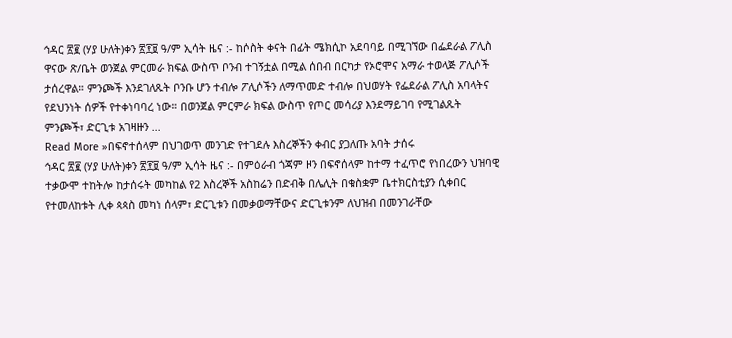ኅዳር ፳፪ (ሃያ ሁለት)ቀን ፳፻፱ ዓ/ም ኢሳት ዜና :- ከሶስት ቀናት በፊት ሜክሲኮ አደባባይ በሚገኘው በፌደራል ፖሊስ ዋናው ጽ/ቤት ወንጀል ምርመራ ክፍል ውስጥ ቦንብ ተገኝቷል በሚል ሰበብ በርካታ የኦሮሞና አማራ ተወላጅ ፖሊሶች ታሰረዋል። ምንጮች እንደገለጹት ቦንቡ ሆን ተብሎ ፖሊሶችን ለማጥመድ ተብሎ በህወሃት የፌደራል ፖሊስ አባላትና የደህንነት ሰዎች የተቀነባባረ ነው። በወንጀል ምርምራ ክፍል ውስጥ የጦር መሳሪያ እንደማይገባ የሚገልጹት ምንጮች፣ ድርጊቱ አገዛዙን ...
Read More »በፍኖተሰላም በህገወጥ መንገድ የተገደሉ እስረኞችን ቀብር ያጋለጡ አባት ታሰሩ
ኅዳር ፳፪ (ሃያ ሁለት)ቀን ፳፻፱ ዓ/ም ኢሳት ዜና :- በምዕራብ ጎጃም ዞን በፍኖሰላም ከተማ ተፈጥሮ የነበረውን ህዝባዊ ተቃውሞ ተከትሎ ከታሰሩት መካከል የ2 እስረኞች አስከሬን በድብቅ በሌሊት በቁስቋም ቤተክርስቲያን ሲቀበር የተመለከቱት ሊቀ ጳጳስ መካነ ሰላም፣ ድርጊቱን በመቃወማቸውና ድርጊቱንም ለህዝብ በመንገራቸው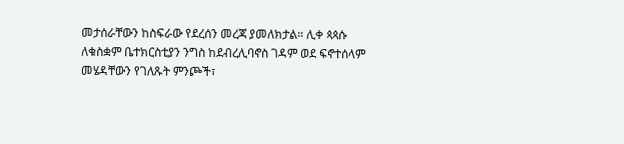መታሰራቸውን ከስፍራው የደረሰን መረጃ ያመለክታል። ሊቀ ጳጳሱ ለቁስቋም ቤተክርስቲያን ንግስ ከደብረሊባኖስ ገዳም ወደ ፍኖተሰላም መሄዳቸውን የገለጹት ምንጮች፣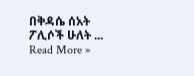በቅዳሴ ሰአት ፖሊሶች ሁለት ...
Read More »